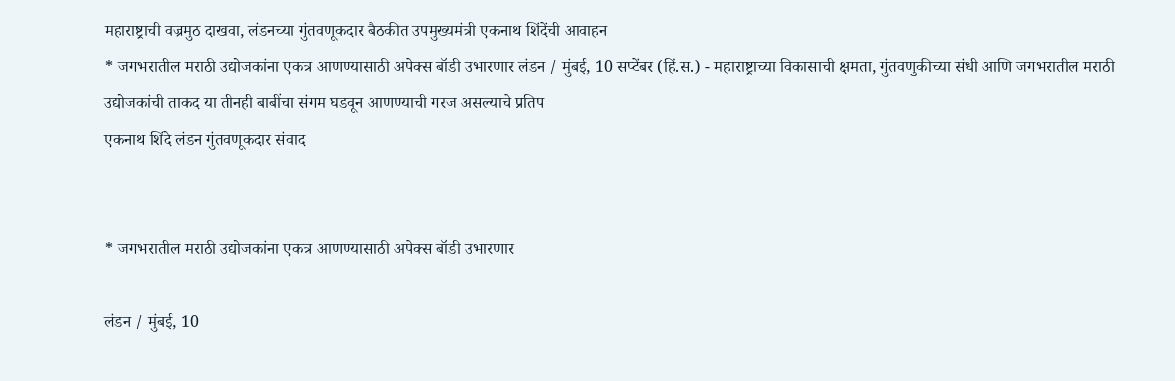महाराष्ट्राची वज्रमुठ दाखवा, लंडनच्या गुंतवणूकदार बैठकीत उपमुख्यमंत्री एकनाथ शिंदेंची आवाहन
* जगभरातील मराठी उद्योजकांना एकत्र आणण्यासाठी अपेक्स बॉडी उभारणार लंडन / मुंबई, 10 सप्टेंबर (हिं.स.) - महाराष्ट्राच्या विकासाची क्षमता, गुंतवणुकीच्या संधी आणि जगभरातील मराठी उद्योजकांची ताकद या तीनही बाबींचा संगम घडवून आणण्याची गरज असल्याचे प्रतिप
एकनाथ शिंदे लंडन गुंतवणूकदार संवाद


* जगभरातील मराठी उद्योजकांना एकत्र आणण्यासाठी अपेक्स बॉडी उभारणार

लंडन / मुंबई, 10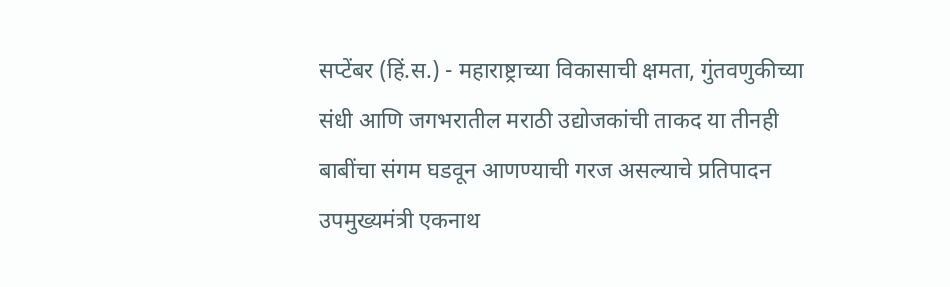सप्टेंबर (हिं.स.) - महाराष्ट्राच्या विकासाची क्षमता, गुंतवणुकीच्या संधी आणि जगभरातील मराठी उद्योजकांची ताकद या तीनही बाबींचा संगम घडवून आणण्याची गरज असल्याचे प्रतिपादन उपमुख्यमंत्री एकनाथ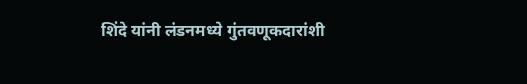शिंदे यांनी लंडनमध्ये गुंतवणूकदारांशी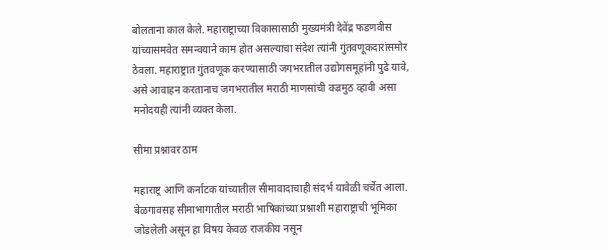बोलताना काल केले. महाराष्ट्राच्या विकासासाठी मुख्यमंत्री देवेंद्र फडणवीस यांच्यासमवेत समन्वयाने काम होत असल्याचा संदेश त्यांनी गुंतवणूकदारांसमोर ठेवला. महाराष्ट्रात गुंतवणूक करण्यासाठी जगभरातील उद्योगसमूहांनी पुढे यावे, असे आवाहन करतानाच जगभरातील मराठी माणसांची वज्रमुठ व्हावी असा मनोदयही त्यांनी व्यक्त केला.

सीमा प्रश्नावर ठाम

महाराष्ट्र आणि कर्नाटक यांच्यातील सीमावादाचाही संदर्भ यावेळी चर्चेत आला. बेळगावसह सीमाभागातील मराठी भाषिकांच्या प्रश्नाशी महाराष्ट्राची भूमिका जोडलेली असून हा विषय केवळ राजकीय नसून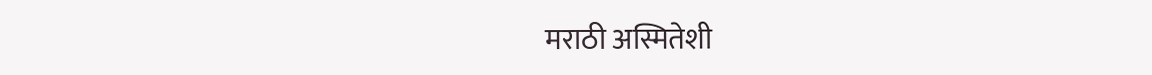मराठी अस्मितेशी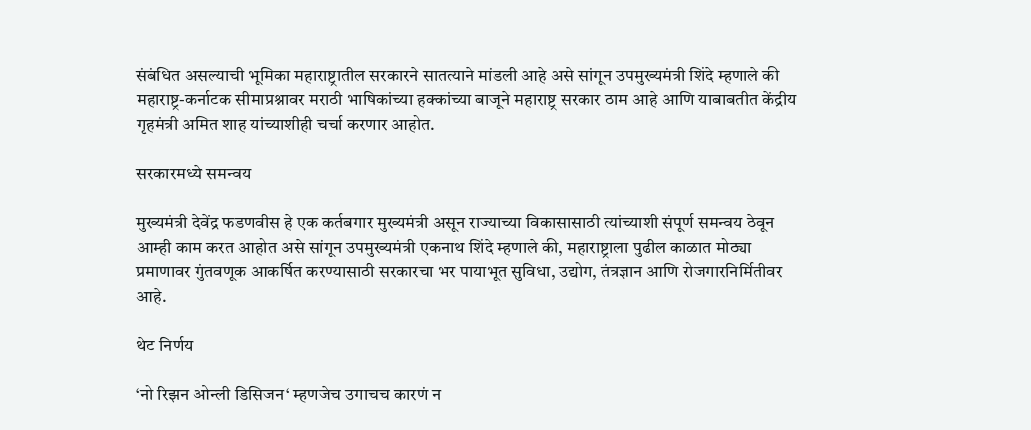संबंधित असल्याची भूमिका महाराष्ट्रातील सरकारने सातत्याने मांडली आहे असे सांगून उपमुख्यमंत्री शिंदे म्हणाले की महाराष्ट्र-कर्नाटक सीमाप्रश्नावर मराठी भाषिकांच्या हक्कांच्या बाजूने महाराष्ट्र सरकार ठाम आहे आणि याबाबतीत केंद्रीय गृहमंत्री अमित शाह यांच्याशीही चर्चा करणार आहोत.

सरकारमध्ये समन्वय

मुख्यमंत्री देवेंद्र फडणवीस हे एक कर्तबगार मुख्यमंत्री असून राज्याच्या विकासासाठी त्यांच्याशी संपूर्ण समन्वय ठेवून आम्ही काम करत आहोत असे सांगून उपमुख्यमंत्री एकनाथ शिंदे म्हणाले की, महाराष्ट्राला पुढील काळात मोठ्या प्रमाणावर गुंतवणूक आकर्षित करण्यासाठी सरकारचा भर पायाभूत सुविधा, उद्योग, तंत्रज्ञान आणि रोजगारनिर्मितीवर आहे.

थेट निर्णय

‘नो रिझन ओन्ली डिसिजन‘ म्हणजेच उगाचच कारणं न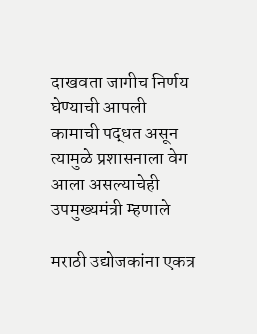दाखवता जागीच निर्णय घेण्याची आपली कामाची पद्धत असून त्यामुळे प्रशासनाला वेग आला असल्याचेही उपमुख्यमंत्री म्हणाले

मराठी उद्योजकांना एकत्र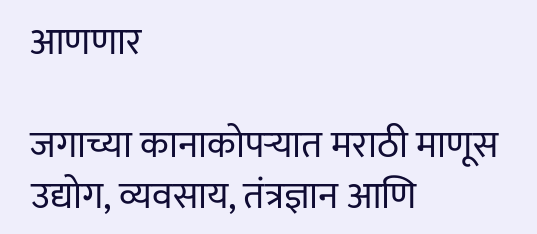आणणार

जगाच्या कानाकोपऱ्यात मराठी माणूस उद्योग, व्यवसाय, तंत्रज्ञान आणि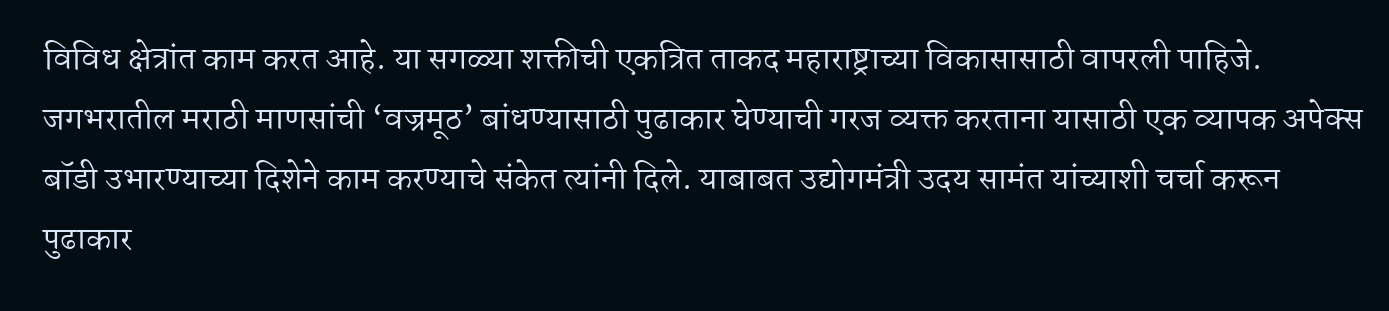विविध क्षेत्रांत काम करत आहे. या सगळ्या शक्तीची एकत्रित ताकद महाराष्ट्राच्या विकासासाठी वापरली पाहिजे. जगभरातील मराठी माणसांची ‘वज्रमूठ’ बांधण्यासाठी पुढाकार घेण्याची गरज व्यक्त करताना यासाठी एक व्यापक अपेक्स बॉडी उभारण्याच्या दिशेने काम करण्याचे संकेत त्यांनी दिले. याबाबत उद्योगमंत्री उदय सामंत यांच्याशी चर्चा करून पुढाकार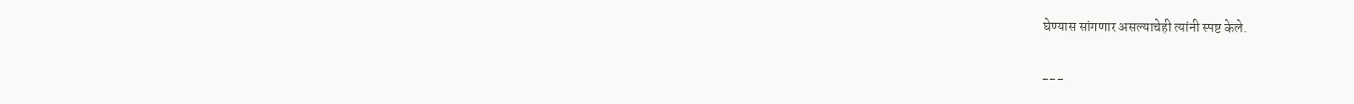घेण्यास सांगणार असल्याचेही त्यांनी स्पष्ट केले.

---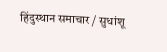हिंदुस्थान समाचार / सुधांशू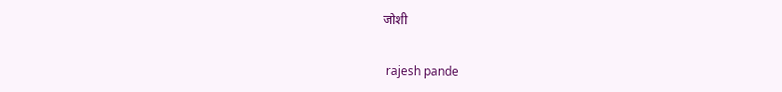जोशी


 rajesh pande